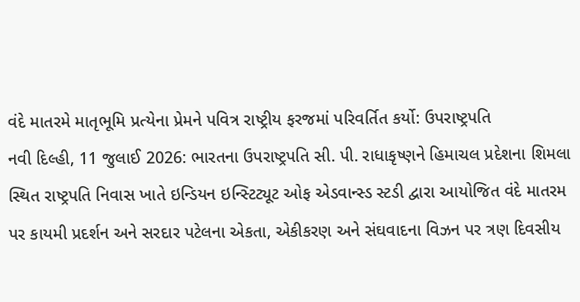વંદે માતરમે માતૃભૂમિ પ્રત્યેના પ્રેમને પવિત્ર રાષ્ટ્રીય ફરજમાં પરિવર્તિત કર્યો: ઉપરાષ્ટ્રપતિ
નવી દિલ્હી, 11 જુલાઈ 2026: ભારતના ઉપરાષ્ટ્રપતિ સી. પી. રાધાકૃષ્ણને હિમાચલ પ્રદેશના શિમલા સ્થિત રાષ્ટ્રપતિ નિવાસ ખાતે ઇન્ડિયન ઇન્સ્ટિટ્યૂટ ઓફ એડવાન્સ્ડ સ્ટડી દ્વારા આયોજિત વંદે માતરમ પર કાયમી પ્રદર્શન અને સરદાર પટેલના એકતા, એકીકરણ અને સંઘવાદના વિઝન પર ત્રણ દિવસીય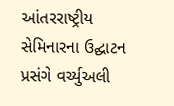આંતરરાષ્ટ્રીય સેમિનારના ઉદ્ઘાટન પ્રસંગે વર્ચ્યુઅલી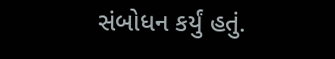સંબોધન કર્યું હતું.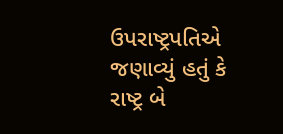ઉપરાષ્ટ્રપતિએ જણાવ્યું હતું કે રાષ્ટ્ર બે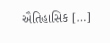ઐતિહાસિક […]